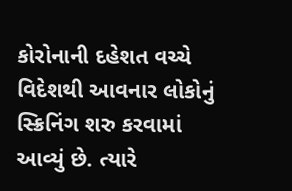કોરોનાની દહેશત વચ્ચે વિદેશથી આવનાર લોકોનું સ્ક્રિનિંગ શરુ કરવામાં આવ્યું છે. ત્યારે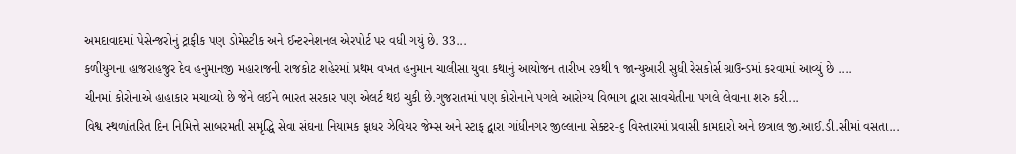અમદાવાદમાં પેસેન્જરોનું ટ્રાફીક પણ ડોમેસ્ટીક અને ઈન્ટરનેશનલ એરપોર્ટ પર વધી ગયું છે. 33...
કળીયુગના હાજરાહજુર દેવ હનુમાનજી મહારાજની રાજકોટ શહેરમાં પ્રથમ વખત હનુમાન ચાલીસા યુવા કથાનું આયોજન તારીખ ૨૭થી ૧ જાન્યુઆરી સુધી રેસકોર્સ ગ્રાઉન્ડમાં કરવામાં આવ્યું છે ....
ચીનમાં કોરોનાએ હાહાકાર મચાવ્યો છે જેને લઈને ભારત સરકાર પણ એલર્ટ થઇ ચુકી છે.ગુજરાતમાં પણ કોરોનાને પગલે આરોગ્ય વિભાગ દ્વારા સાવચેતીના પગલે લેવાના શરુ કરી...
વિશ્વ સ્થળાંતરિત દિન નિમિત્તે સાબરમતી સમૃદ્ધિ સેવા સંઘના નિયામક ફાધર ઝેવિયર જેમ્સ અને સ્ટાફ દ્વારા ગાંધીનગર જીલ્લાના સેક્ટર-૬ વિસ્તારમાં પ્રવાસી કામદારો અને છત્રાલ જી.આઈ.ડી.સીમાં વસતા...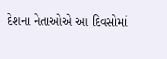દેશના નેતાઓએ આ દિવસોમાં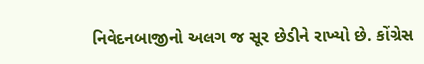નિવેદનબાજીનો અલગ જ સૂર છેડીને રાખ્યો છે. કોંગ્રેસ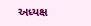અધ્યક્ષ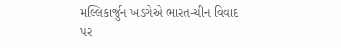મલ્લિકાર્જુન ખડગેએ ભારત-ચીન વિવાદ પર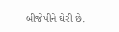બીજેપીને ઘેરી છે.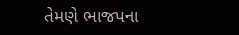તેમણે ભાજપના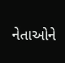નેતાઓને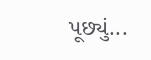પૂછ્યું...